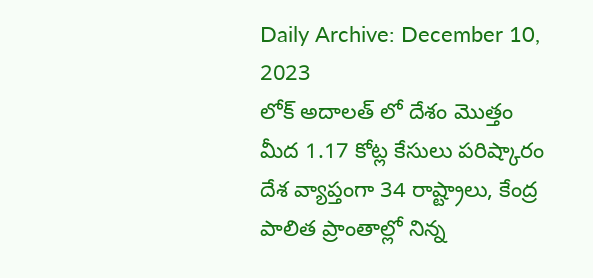Daily Archive: December 10, 2023
లోక్ అదాలత్ లో దేశం మొత్తం మీద 1.17 కోట్ల కేసులు పరిష్కారం దేశ వ్యాప్తంగా 34 రాష్ట్రాలు, కేంద్ర పాలిత ప్రాంతాల్లో నిన్న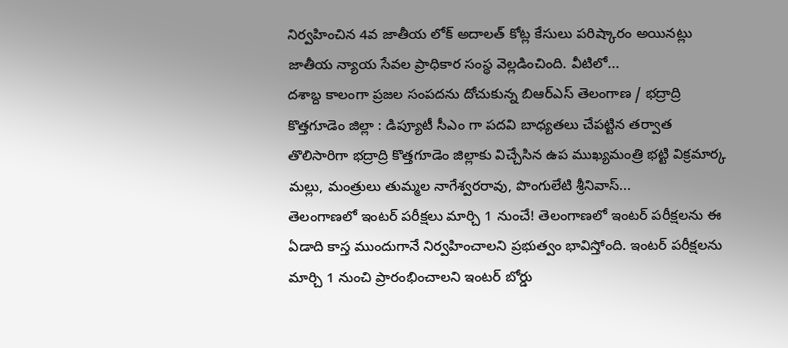నిర్వహించిన 4వ జాతీయ లోక్ అదాలత్ కోట్ల కేసులు పరిష్కారం అయినట్లు జాతీయ న్యాయ సేవల ప్రాధికార సంస్థ వెల్లడించింది. వీటిలో...
దశాబ్ద కాలంగా ప్రజల సంపదను దోచుకున్న బిఆర్ఎస్ తెలంగాణ / భద్రాద్రి కొత్తగూడెం జిల్లా : డిప్యూటీ సీఎం గా పదవి బాధ్యతలు చేపట్టిన తర్వాత తొలిసారిగా భద్రాద్రి కొత్తగూడెం జిల్లాకు విచ్చేసిన ఉప ముఖ్యమంత్రి భట్టి విక్రమార్క మల్లు, మంత్రులు తుమ్మల నాగేశ్వరరావు, పొంగులేటి శ్రీనివాస్...
తెలంగాణలో ఇంటర్ పరీక్షలు మార్చి 1 నుంచే! తెలంగాణలో ఇంటర్ పరీక్షలను ఈ ఏడాది కాస్త ముందుగానే నిర్వహించాలని ప్రభుత్వం భావిస్తోంది. ఇంటర్ పరీక్షలను మార్చి 1 నుంచి ప్రారంభించాలని ఇంటర్ బోర్డు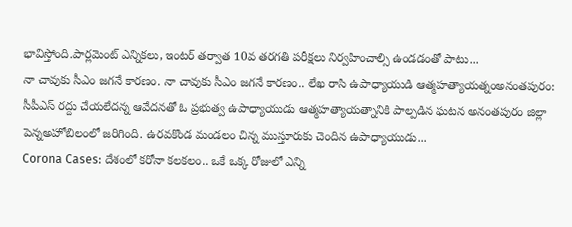భావిస్తోంది.పార్లమెంట్ ఎన్నికలు, ఇంటర్ తర్వాత 10వ తరగతి పరీక్షలు నిర్వహించాల్సి ఉండడంతో పాటు...
నా చావుకు సీఎం జగనే కారణం. నా చావుకు సీఎం జగనే కారణం.. లేఖ రాసి ఉపాధ్యాయుడి ఆత్మహత్యాయత్నంఅనంతపురం: సీపీఎస్ రద్దు చేయలేదన్న ఆవేదనతో ఓ ప్రభుత్వ ఉపాధ్యాయుడు ఆత్మహత్యాయత్నానికి పాల్పడిన ఘటన అనంతపురం జిల్లా పెన్నఅహోబిలంలో జరిగింది. ఉరవకొండ మండలం చిన్న ముస్తూరుకు చెందిన ఉపాధ్యాయుడు...
Corona Cases: దేశంలో కరోనా కలకలం.. ఒకే ఒక్క రోజులో ఎన్ని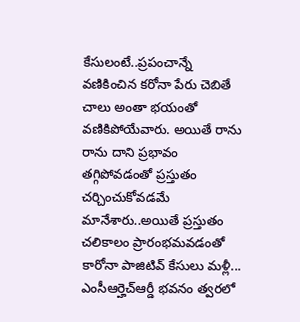కేసులంటే..ప్రపంచాన్నే వణికించిన కరోనా పేరు చెబితే చాలు అంతా భయంతో వణికిపోయేవారు. అయితే రాను రాను దాని ప్రభావం తగ్గిపోవడంతో ప్రస్తుతం చర్చించుకోవడమే మానేశారు..అయితే ప్రస్తుతం చలికాలం ప్రారంభమవడంతో కారోనా పాజిటివ్ కేసులు మళ్లీ...
ఎంసీఆర్హెచ్ఆర్డీ భవనం త్వరలో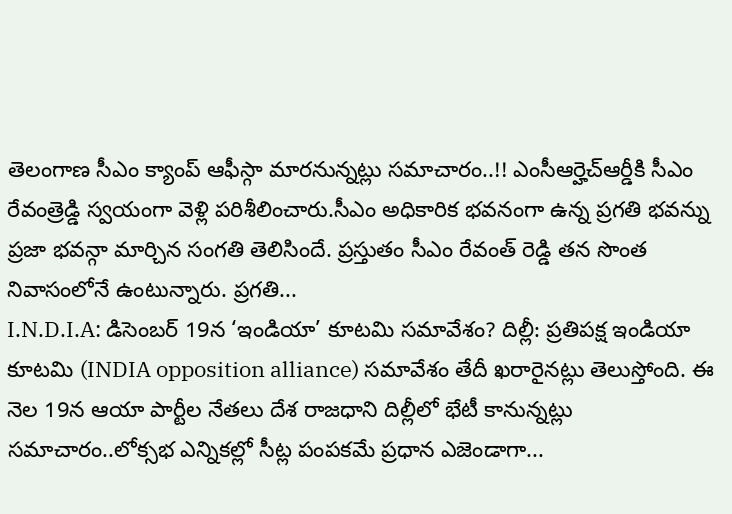తెలంగాణ సీఎం క్యాంప్ ఆఫీస్గా మారనున్నట్లు సమాచారం..!! ఎంసీఆర్హెచ్ఆర్డీకి సీఎం రేవంత్రెడ్డి స్వయంగా వెళ్లి పరిశీలించారు.సీఎం అధికారిక భవనంగా ఉన్న ప్రగతి భవన్ను ప్రజా భవన్గా మార్చిన సంగతి తెలిసిందే. ప్రస్తుతం సీఎం రేవంత్ రెడ్డి తన సొంత నివాసంలోనే ఉంటున్నారు. ప్రగతి...
I.N.D.I.A: డిసెంబర్ 19న ‘ఇండియా’ కూటమి సమావేశం? దిల్లీ: ప్రతిపక్ష ఇండియా కూటమి (INDIA opposition alliance) సమావేశం తేదీ ఖరారైనట్లు తెలుస్తోంది. ఈ నెల 19న ఆయా పార్టీల నేతలు దేశ రాజధాని దిల్లీలో భేటీ కానున్నట్లు సమాచారం..లోక్సభ ఎన్నికల్లో సీట్ల పంపకమే ప్రధాన ఎజెండాగా...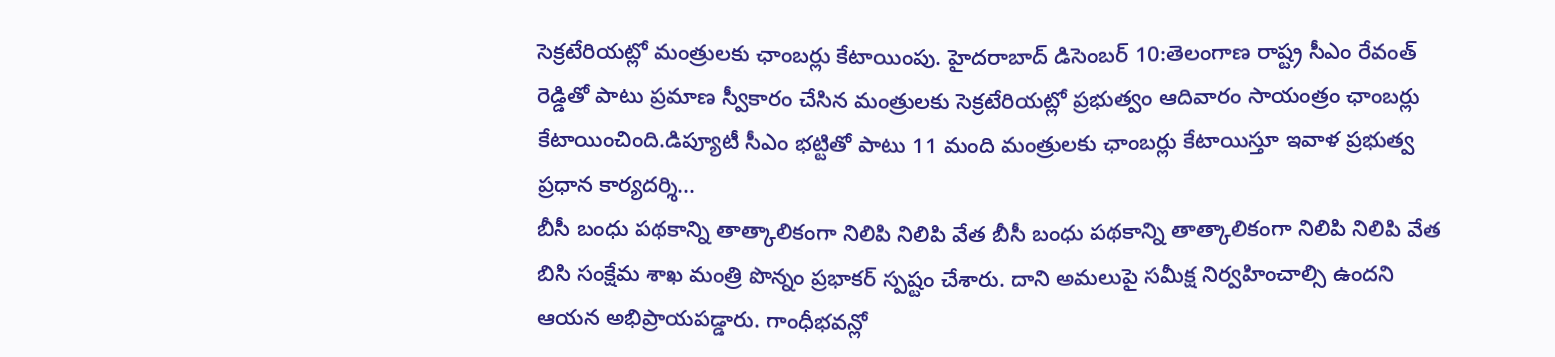సెక్రటేరియట్లో మంత్రులకు ఛాంబర్లు కేటాయింపు. హైదరాబాద్ డిసెంబర్ 10:తెలంగాణ రాష్ట్ర సీఎం రేవంత్ రెడ్డితో పాటు ప్రమాణ స్వీకారం చేసిన మంత్రులకు సెక్రటేరియట్లో ప్రభుత్వం ఆదివారం సాయంత్రం ఛాంబర్లు కేటాయించింది.డిప్యూటీ సీఎం భట్టితో పాటు 11 మంది మంత్రులకు ఛాంబర్లు కేటాయిస్తూ ఇవాళ ప్రభుత్వ ప్రధాన కార్యదర్శి...
బీసీ బంధు పథకాన్ని తాత్కాలికంగా నిలిపి నిలిపి వేత బీసీ బంధు పథకాన్ని తాత్కాలికంగా నిలిపి నిలిపి వేత బిసి సంక్షేమ శాఖ మంత్రి పొన్నం ప్రభాకర్ స్పష్టం చేశారు. దాని అమలుపై సమీక్ష నిర్వహించాల్సి ఉందని ఆయన అభిప్రాయపడ్డారు. గాంధీభవన్లో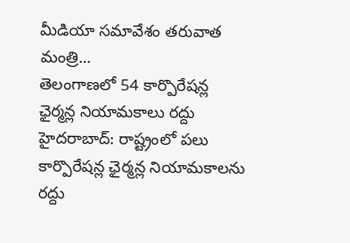మీడియా సమావేశం తరువాత మంత్రి...
తెలంగాణలో 54 కార్పొరేషన్ల ఛైర్మన్ల నియామకాలు రద్దు హైదరాబాద్: రాష్ట్రంలో పలు కార్పొరేషన్ల ఛైర్మన్ల నియామకాలను రద్దు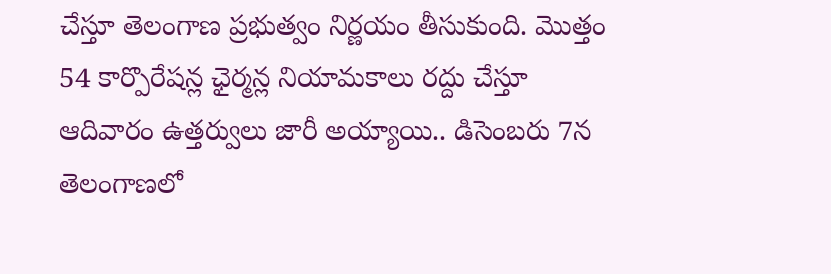చేస్తూ తెలంగాణ ప్రభుత్వం నిర్ణయం తీసుకుంది. మొత్తం 54 కార్పొరేషన్ల ఛైర్మన్ల నియామకాలు రద్దు చేస్తూ ఆదివారం ఉత్తర్వులు జారీ అయ్యాయి.. డిసెంబరు 7న తెలంగాణలో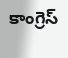కాంగ్రెస్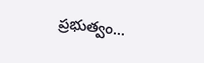ప్రభుత్వం...